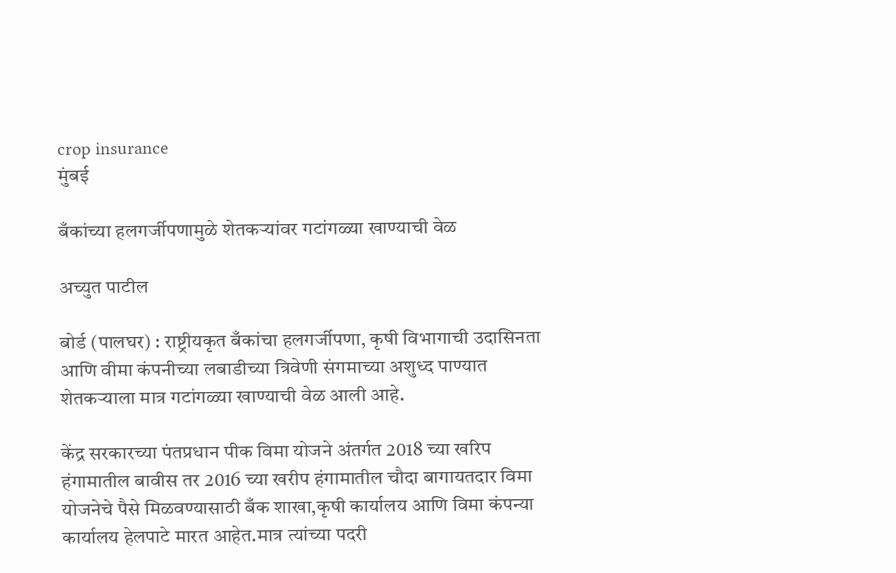crop insurance
मुंबई

बँकांच्या हलगर्जीपणामुळे शेतकऱ्यांवर गटांगळ्या खाण्याची वेळ

अच्युत पाटील

बोर्ड (पालघर) : राष्ट्रीयकृत बँकांचा हलगर्जीपणा, कृषी विभागाची उदासिनता आणि वीमा कंपनीच्या लबाडीच्या त्रिवेणी संगमाच्या अशुध्द पाण्यात शेतकऱ्याला मात्र गटांगळ्या खाण्याची वेळ आली आहे.

केंद्र सरकारच्या पंतप्रधान पीक विमा योजने अंतर्गत 2018 च्या खरिप हंगामातील बावीस तर 2016 च्या खरीप हंगामातील चौदा बागायतदार विमा योजनेचे पैसे मिळवण्यासाठी बँक शाखा,कृषी कार्यालय आणि विमा कंपन्या कार्यालय हेलपाटे मारत आहेत.मात्र त्यांच्या पदरी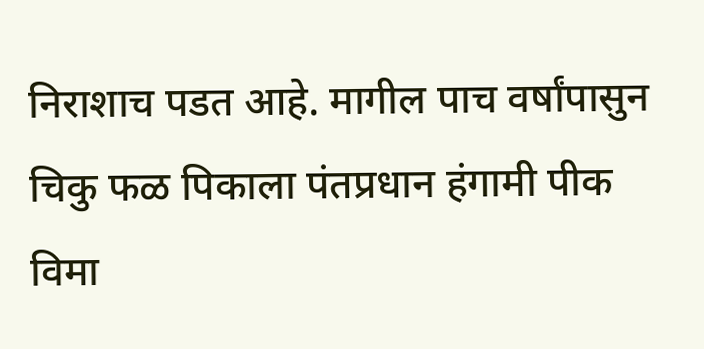निराशाच पडत आहे. मागील पाच वर्षांपासुन चिकु फळ पिकाला पंतप्रधान हंगामी पीक विमा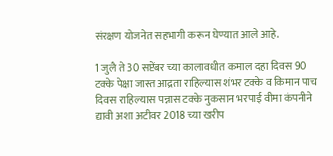संरक्षण योजनेत सहभागी करून घेण्यात आले आहे.

1 जुलै ते 30 सप्टेंबर च्या कालावधीत कमाल दहा दिवस 90 टक्के पेक्षा जास्त आद्रता राहिल्यास शंभर टक्के व किमान पाच दिवस राहिल्यास पन्नास टक्के नुकसान भरपाई वीमा कंपनीने द्यावी अशा अटीवर 2018 च्या खरीप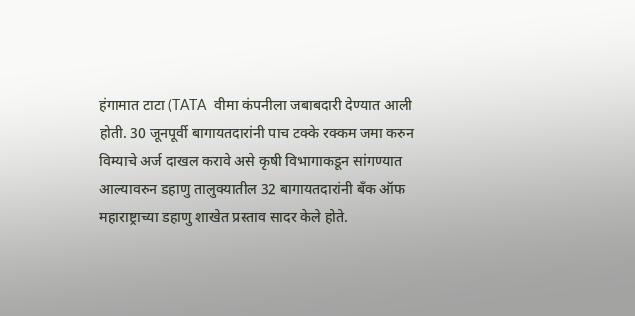हंगामात टाटा (TATA  वीमा कंपनीला जबाबदारी देण्यात आली होती. 30 जूनपूर्वी बागायतदारांनी पाच टक्के रक्कम जमा करुन विम्याचे अर्ज दाखल करावे असे कृषी विभागाकडून सांगण्यात आल्यावरुन डहाणु तालुक्यातील 32 बागायतदारांनी बँक ऑफ महाराष्ट्राच्या डहाणु शाखेत प्रस्ताव सादर केले होते.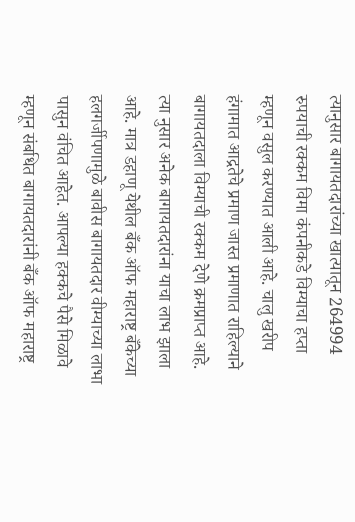त्यानुसार बागायतदारांच्या खात्यातून 264994 रुपयाची रक्कम विमा कंपनीकडे विम्याचा हप्ता म्हणून वसुल करण्यात आली आहे. चालु खरीप हंगामात आद्रतेचे प्रमाण जास्त प्रमाणात राहिल्याने बागायतदाला विम्याची रक्कम देणे क्रमप्राप्त आहे. त्या नुसार अनेक बागायतदारांना याचा लाभ झाला आहे. मात्र डहाणू येथील बँक ऑफ महाराष्ट्र बँकेच्या हलगर्जीपणामुळे बावीस बागायतदार वीम्याच्या लाभा पासुन वंचित आहेत. आपल्या हक्कचे पैसे मिळावे म्हणून संबधित बागायतदारांनी बँक ऑफ महाराष्ट्र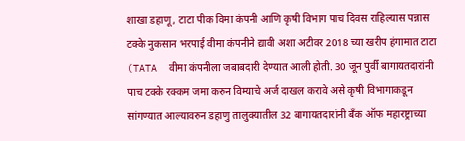शाखा डहाणू, टाटा पीक विमा कंपनी आणि कृषी विभाग पाच दिवस राहिल्यास पन्नास टक्के नुकसान भरपाई वीमा कंपनीने द्यावी अशा अटीवर 2018 च्या खरीप हंगामात टाटा (TATA  वीमा कंपनीला जबाबदारी देण्यात आली होती. 30 जून पुर्वी बागायतदारांनी पाच टक्के रक्कम जमा करुन विम्याचे अर्ज दाखल करावे असे कृषी विभागाकडून सांगण्यात आल्यावरुन डहाणु तालुक्यातील 32 बागायतदारांनी बँक ऑफ महारष्ट्राच्या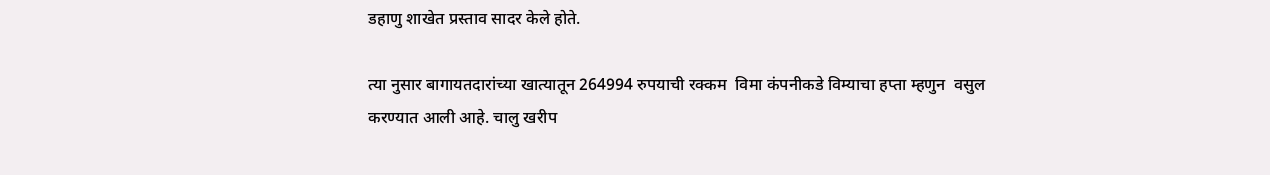डहाणु शाखेत प्रस्ताव सादर केले होते.

त्या नुसार बागायतदारांच्या खात्यातून 264994 रुपयाची रक्कम  विमा कंपनीकडे विम्याचा हप्ता म्हणुन  वसुल करण्यात आली आहे. चालु खरीप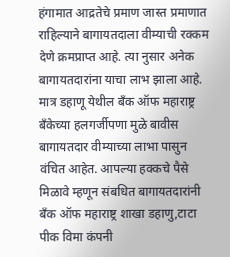हंगामात आद्रतेचे प्रमाण जास्त प्रमाणात राहिल्याने बागायतदाला वीम्याची रक्कम देणे क्रमप्राप्त आहे. त्या नुसार अनेक बागायतदारांना याचा लाभ झाला आहे. मात्र डहाणू येथील बँक ऑफ महाराष्ट्र बँकेच्या हलगर्जीपणा मुळे बावीस बागायतदार वीम्याच्या लाभा पासुन वंचित आहेत. आपल्या हक्कचे पैसे मिळावे म्हणून संबधित बागायतदारांनी बँक ऑफ महाराष्ट्र शाखा डहाणु,टाटा पीक विमा कंपनी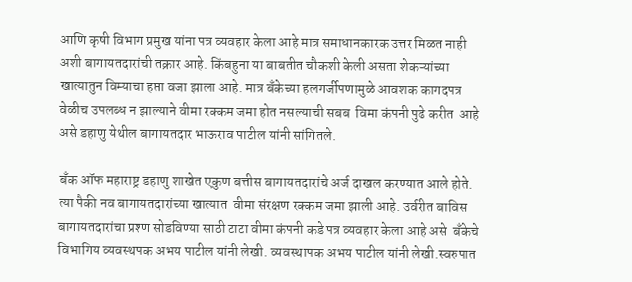आणि कृषी विभाग प्रमुख यांना पत्र व्यवहार केला आहे मात्र समाधानकारक उत्तर मिळत नाही अशी बागायतदारांची तक्रार आहे. किंबहुना या बाबतीत चौकशी केली असता शेकऱ्यांच्या खात्यातुन विम्याचा हप्ता वजा झाला आहे. मात्र बँकेच्या हलगर्जीपणामुळे आवशक कागदपत्र वेळीच उपलब्ध न झाल्याने वीमा रक्कम जमा होत नसल्याची सबब  विमा कंपनी पुढे करीत  आहे असे डहाणु येथील बागायतदार भाऊराव पाटील यांनी सांगितले.

बँक ऑफ महाराष्ट्र डहाणु शाखेत एकुण बत्तीस बागायतदारांचे अर्ज दाखल करण्यात आले होते. त्या पैकी नव बागायतदारांच्या खात्यात  वीमा संरक्षण रक्कम जमा झाली आहे. उर्वरीत बाविस बागायतदारांचा प्रश्ण सोडविण्या साठी टाटा वीमा कंपनी कडे पत्र व्यवहार केला आहे असे  बँकेचे विभागिय व्यवस्थपक अभय पाटील यांनी लेखी. व्यवस्थापक अभय पाटील यांनी लेखी.स्वरुपात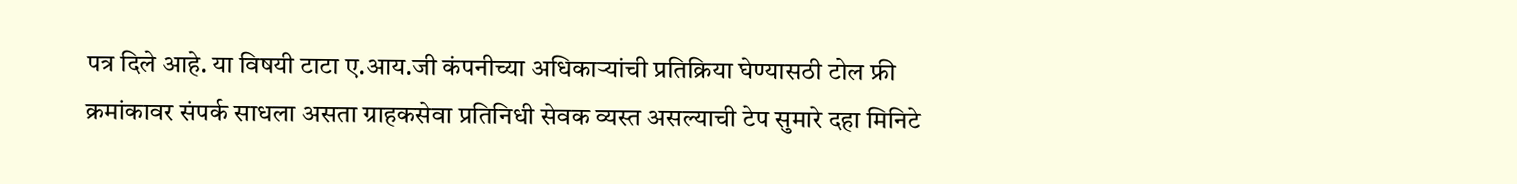पत्र दिले आहे. या विषयी टाटा ए.आय.जी कंपनीच्या अधिकाऱ्यांची प्रतिक्रिया घेण्यासठी टोल फ्री क्रमांकावर संपर्क साधला असता ग्राहकसेवा प्रतिनिधी सेवक व्यस्त असल्याची टेप सुमारे दहा मिनिटे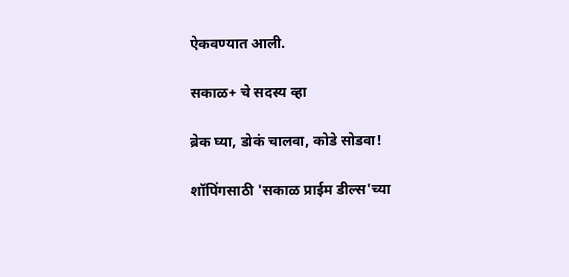ऐकवण्यात आली.

सकाळ+ चे सदस्य व्हा

ब्रेक घ्या, डोकं चालवा, कोडे सोडवा!

शॉपिंगसाठी 'सकाळ प्राईम डील्स'च्या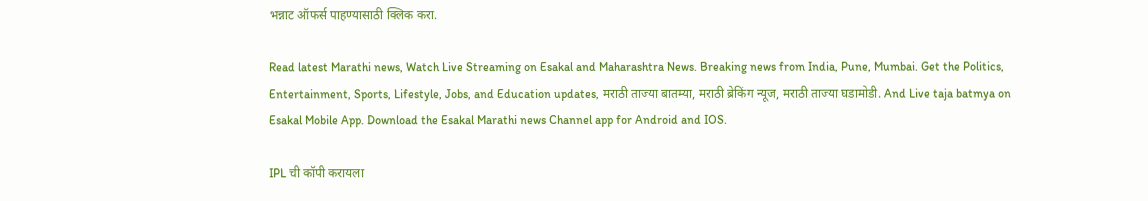भन्नाट ऑफर्स पाहण्यासाठी क्लिक करा.

Read latest Marathi news, Watch Live Streaming on Esakal and Maharashtra News. Breaking news from India, Pune, Mumbai. Get the Politics, Entertainment, Sports, Lifestyle, Jobs, and Education updates, मराठी ताज्या बातम्या, मराठी ब्रेकिंग न्यूज, मराठी ताज्या घडामोडी. And Live taja batmya on Esakal Mobile App. Download the Esakal Marathi news Channel app for Android and IOS.

IPL ची कॉपी करायला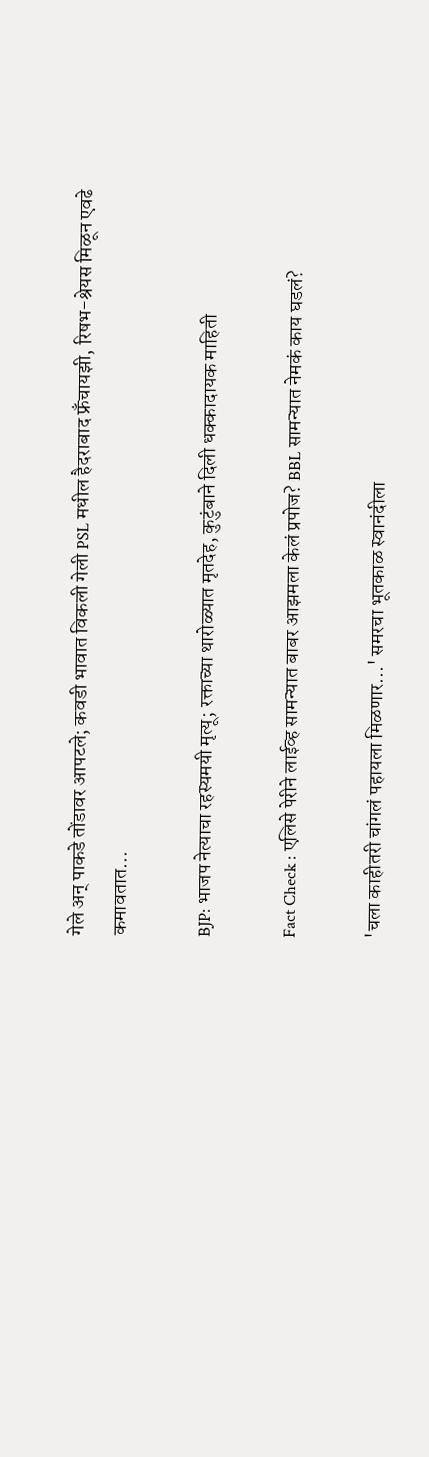गेले अन् पाकडे तोंडावर आपटले; कवडी भावात विकली गेली PSL मधील हैदराबाद फ्रँचायझी, रिषभ-श्रेयस मिळून एवढे कमावतात...

BJP: भाजप नेत्याचा रहस्यमयी मृत्यू; रक्ताच्या थारोळ्यात मृतदेह, कुटुंबाने दिली धक्कादायक माहिती

Fact Check : एलिसे पेरीने लाईव्ह सामन्यात बाबर आझमला केलं प्रपोज? BBL सामन्यात नेमकं काय घडलं?

'चला काहीतरी चांगलं पहायला मिळणार...' समरचा भूतकाळ स्वानंदीला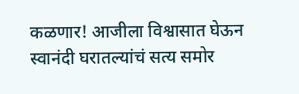कळणार! आजीला विश्वासात घेऊन स्वानंदी घरातल्यांचं सत्य समोर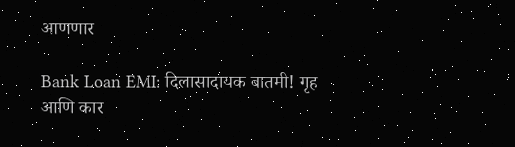आणणार

Bank Loan EMI: दिलासादायक बातमी! गृह आणि कार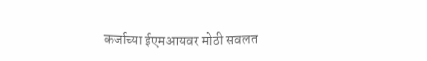कर्जाच्या ईएमआयवर मोठी सवलत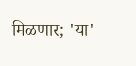मिळणार; 'या'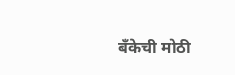बँकेची मोठी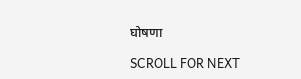घोषणा

SCROLL FOR NEXT